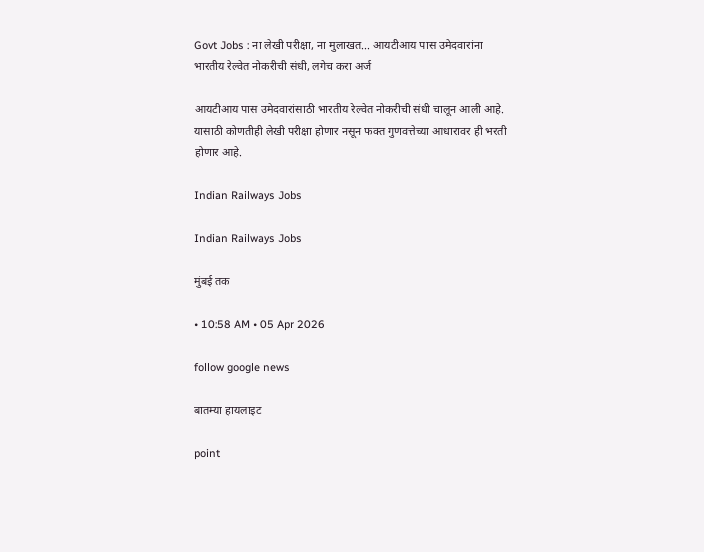Govt Jobs : ना लेखी परीक्षा, ना मुलाखत... आयटीआय पास उमेदवारांना भारतीय रेल्वेत नोकरीची संधी, लगेच करा अर्ज

आयटीआय पास उमेदवारांसाठी भारतीय रेल्वेत नोकरीची संधी चालून आली आहे. यासाठी कोणतीही लेखी परीक्षा होणार नसून फक्त गुणवत्तेच्या आधारावर ही भरती होणार आहे.

Indian Railways Jobs

Indian Railways Jobs

मुंबई तक

• 10:58 AM • 05 Apr 2026

follow google news

बातम्या हायलाइट

point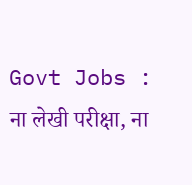Govt Jobs : ना लेखी परीक्षा, ना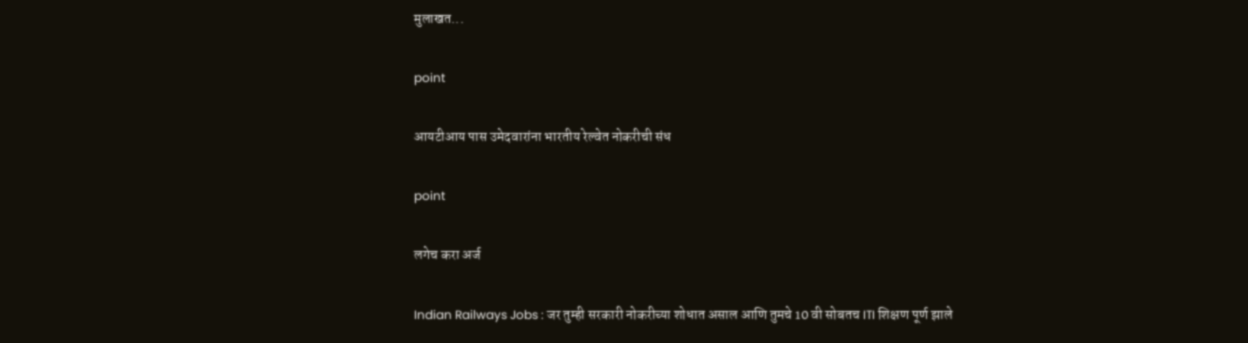मुलाखत...

point

आयटीआय पास उमेदवारांना भारतीय रेल्वेत नोकरीची संध

point

लगेच करा अर्ज

Indian Railways Jobs : जर तुम्ही सरकारी नोकरीच्या शोधात असाल आणि तुमचे 10 वी सोबतच ITI शिक्षण पूर्ण झाले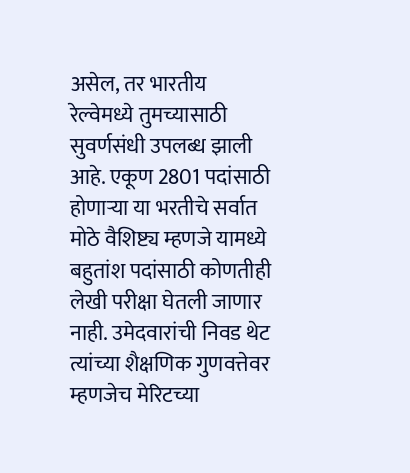असेल, तर भारतीय रेल्वेमध्ये तुमच्यासाठी सुवर्णसंधी उपलब्ध झाली आहे. एकूण 2801 पदांसाठी होणाऱ्या या भरतीचे सर्वात मोठे वैशिष्ट्य म्हणजे यामध्ये बहुतांश पदांसाठी कोणतीही लेखी परीक्षा घेतली जाणार नाही. उमेदवारांची निवड थेट त्यांच्या शैक्षणिक गुणवत्तेवर म्हणजेच मेरिटच्या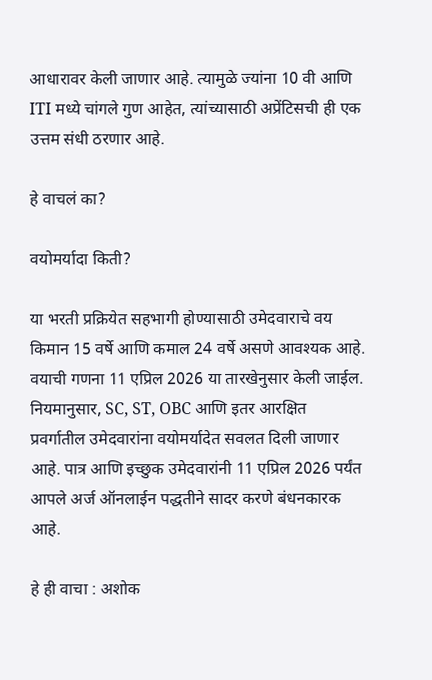आधारावर केली जाणार आहे. त्यामुळे ज्यांना 10 वी आणि ITI मध्ये चांगले गुण आहेत, त्यांच्यासाठी अप्रेंटिसची ही एक उत्तम संधी ठरणार आहे.

हे वाचलं का?

वयोमर्यादा किती?

या भरती प्रक्रियेत सहभागी होण्यासाठी उमेदवाराचे वय किमान 15 वर्षे आणि कमाल 24 वर्षे असणे आवश्यक आहे. वयाची गणना 11 एप्रिल 2026 या तारखेनुसार केली जाईल. नियमानुसार, SC, ST, OBC आणि इतर आरक्षित प्रवर्गातील उमेदवारांना वयोमर्यादेत सवलत दिली जाणार आहे. पात्र आणि इच्छुक उमेदवारांनी 11 एप्रिल 2026 पर्यंत आपले अर्ज ऑनलाईन पद्धतीने सादर करणे बंधनकारक आहे.

हे ही वाचा : अशोक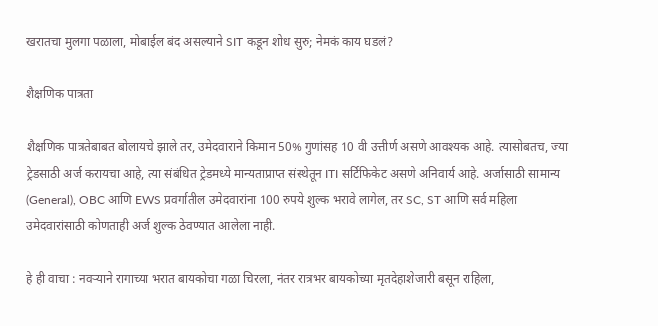खरातचा मुलगा पळाला, मोबाईल बंद असल्याने SIT कडून शोध सुरु; नेमकं काय घडलं?

शैक्षणिक पात्रता

शैक्षणिक पात्रतेबाबत बोलायचे झाले तर, उमेदवाराने किमान 50% गुणांसह 10 वी उत्तीर्ण असणे आवश्यक आहे. त्यासोबतच, ज्या ट्रेडसाठी अर्ज करायचा आहे, त्या संबंधित ट्रेडमध्ये मान्यताप्राप्त संस्थेतून ITI सर्टिफिकेट असणे अनिवार्य आहे. अर्जासाठी सामान्य (General), OBC आणि EWS प्रवर्गातील उमेदवारांना 100 रुपये शुल्क भरावे लागेल, तर SC, ST आणि सर्व महिला उमेदवारांसाठी कोणताही अर्ज शुल्क ठेवण्यात आलेला नाही.

हे ही वाचा : नवऱ्याने रागाच्या भरात बायकोचा गळा चिरला, नंतर रात्रभर बायकोच्या मृतदेहाशेजारी बसून राहिला,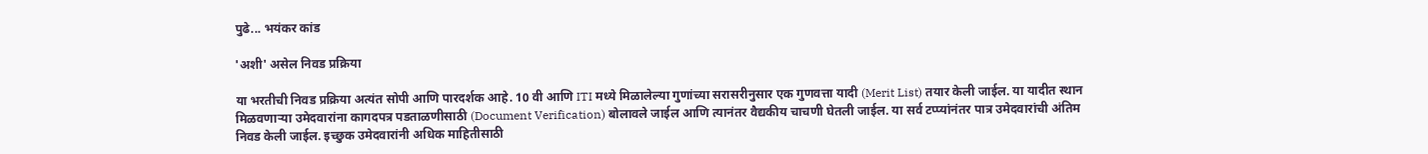पुढे... भयंकर कांड

'अशी' असेल निवड प्रक्रिया

या भरतीची निवड प्रक्रिया अत्यंत सोपी आणि पारदर्शक आहे. 10 वी आणि ITI मध्ये मिळालेल्या गुणांच्या सरासरीनुसार एक गुणवत्ता यादी (Merit List) तयार केली जाईल. या यादीत स्थान मिळवणाऱ्या उमेदवारांना कागदपत्र पडताळणीसाठी (Document Verification) बोलावले जाईल आणि त्यानंतर वैद्यकीय चाचणी घेतली जाईल. या सर्व टप्प्यांनंतर पात्र उमेदवारांची अंतिम निवड केली जाईल. इच्छुक उमेदवारांनी अधिक माहितीसाठी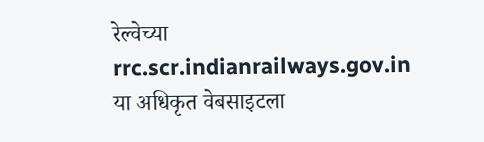रेल्वेच्या rrc.scr.indianrailways.gov.in या अधिकृत वेबसाइटला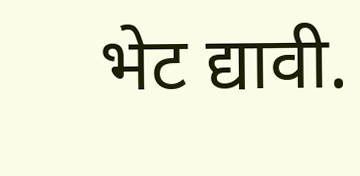भेट द्यावी.